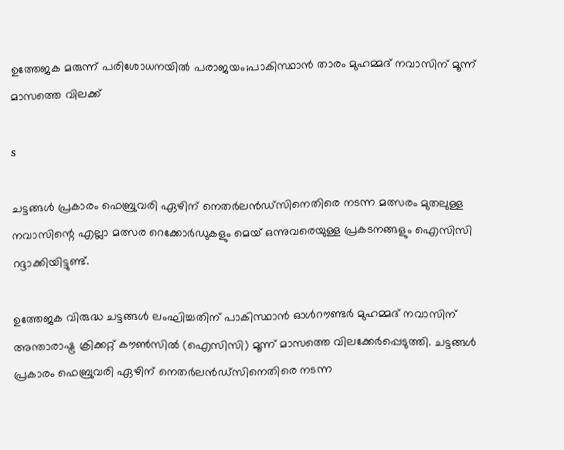ഉത്തേജക മരുന്ന് പരിശോധനയിൽ പരാജയം;പാകിസ്ഥാന്‍ താരം മുഹമ്മദ് നവാസിന് മൂന്ന് മാസത്തെ വിലക്ക്

s

ചട്ടങ്ങള്‍ പ്രകാരം ഫെബ്രുവരി ഏഴിന് നെതര്‍ലന്‍ഡ്സിനെതിരെ നടന്ന മത്സരം മുതലുള്ള നവാസിന്റെ എല്ലാ മത്സര റെക്കോര്‍ഡുകളും മെയ് ഒന്നുവരെയുള്ള പ്രകടനങ്ങളും ഐസിസി റദ്ദാക്കിയിട്ടുണ്ട്.

ഉത്തേജക വിരുദ്ധ ചട്ടങ്ങള്‍ ലംഘിച്ചതിന് പാകിസ്ഥാന്‍ ഓള്‍റൗണ്ടര്‍ മുഹമ്മദ് നവാസിന് അന്താരാഷ്ട്ര ക്രിക്കറ്റ് കൗണ്‍സില്‍ (ഐസിസി) മൂന്ന് മാസത്തെ വിലക്കേര്‍പ്പെടുത്തി. ചട്ടങ്ങള്‍ പ്രകാരം ഫെബ്രുവരി ഏഴിന് നെതര്‍ലന്‍ഡ്സിനെതിരെ നടന്ന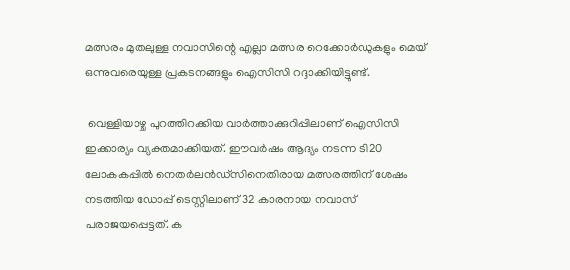മത്സരം മുതലുള്ള നവാസിന്റെ എല്ലാ മത്സര റെക്കോര്‍ഡുകളും മെയ് ഒന്നുവരെയുള്ള പ്രകടനങ്ങളും ഐസിസി റദ്ദാക്കിയിട്ടുണ്ട്.

 വെള്ളിയാഴ്ച പുറത്തിറക്കിയ വാര്‍ത്താക്കുറിപ്പിലാണ് ഐസിസി ഇക്കാര്യം വ്യക്തമാക്കിയത്. ഈവര്‍ഷം ആദ്യം നടന്ന ടി20 ലോകകപ്പില്‍ നെതര്‍ലന്‍ഡ്സിനെതിരായ മത്സരത്തിന് ശേഷം നടത്തിയ ഡോപ്പ് ടെസ്റ്റിലാണ് 32 കാരനായ നവാസ് പരാജയപ്പെട്ടത്. ക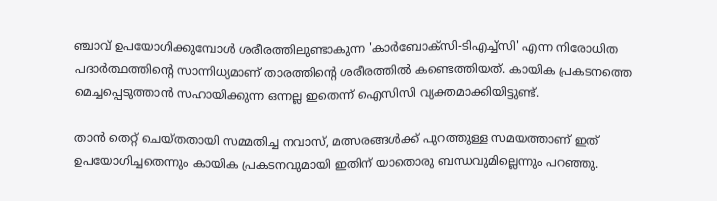ഞ്ചാവ് ഉപയോഗിക്കുമ്പോള്‍ ശരീരത്തിലുണ്ടാകുന്ന 'കാര്‍ബോക്‌സി-ടിഎച്ച്‌സി' എന്ന നിരോധിത പദാര്‍ത്ഥത്തിന്റെ സാന്നിധ്യമാണ് താരത്തിന്റെ ശരീരത്തില്‍ കണ്ടെത്തിയത്. കായിക പ്രകടനത്തെ മെച്ചപ്പെടുത്താന്‍ സഹായിക്കുന്ന ഒന്നല്ല ഇതെന്ന് ഐസിസി വ്യക്തമാക്കിയിട്ടുണ്ട്.

താന്‍ തെറ്റ് ചെയ്തതായി സമ്മതിച്ച നവാസ്, മത്സരങ്ങള്‍ക്ക് പുറത്തുള്ള സമയത്താണ് ഇത് ഉപയോഗിച്ചതെന്നും കായിക പ്രകടനവുമായി ഇതിന് യാതൊരു ബന്ധവുമില്ലെന്നും പറഞ്ഞു.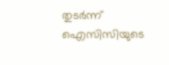തുടര്‍ന്ന് ഐസിസിയുടെ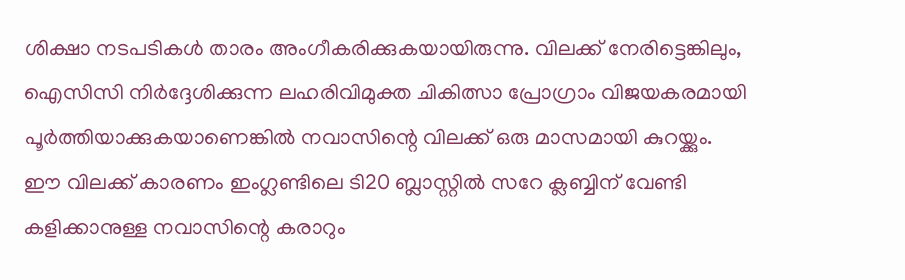ശിക്ഷാ നടപടികള്‍ താരം അംഗീകരിക്കുകയായിരുന്നു. വിലക്ക് നേരിട്ടെങ്കിലും, ഐസിസി നിര്‍ദ്ദേശിക്കുന്ന ലഹരിവിമുക്ത ചികിത്സാ പ്രോഗ്രാം വിജയകരമായി പൂര്‍ത്തിയാക്കുകയാണെങ്കില്‍ നവാസിന്റെ വിലക്ക് ഒരു മാസമായി കുറയ്ക്കും. ഈ വിലക്ക് കാരണം ഇംഗ്ലണ്ടിലെ ടി20 ബ്ലാസ്റ്റില്‍ സറേ ക്ലബ്ബിന് വേണ്ടി കളിക്കാനുള്ള നവാസിന്റെ കരാറും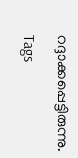റദ്ദാക്കപ്പെട്ടിരുന്നു.

Tags